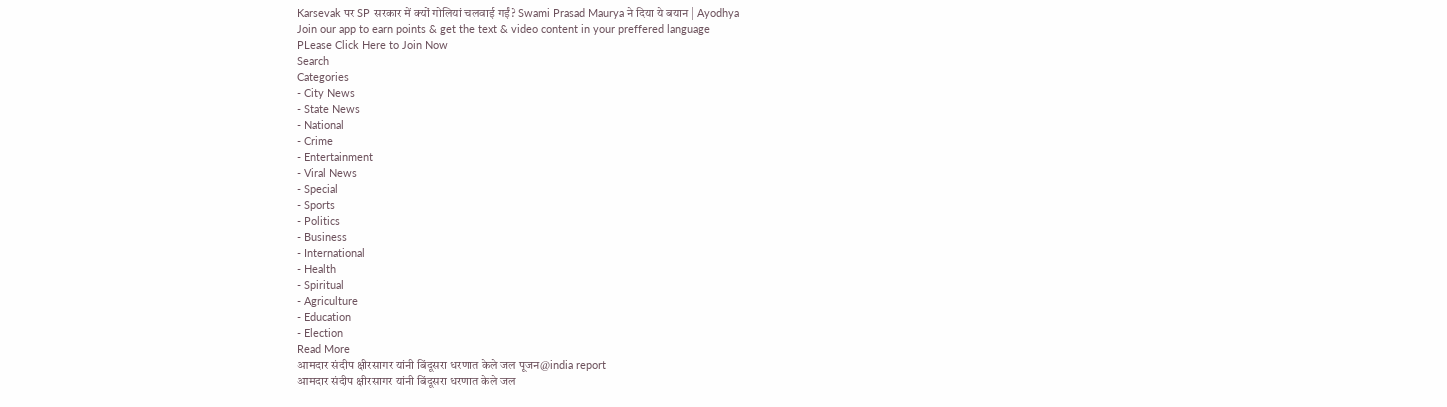Karsevak पर SP सरकार में क्यों गोलियां चलवाई गईं? Swami Prasad Maurya ने दिया ये बयान | Ayodhya
Join our app to earn points & get the text & video content in your preffered language
PLease Click Here to Join Now
Search
Categories
- City News
- State News
- National
- Crime
- Entertainment
- Viral News
- Special
- Sports
- Politics
- Business
- International
- Health
- Spiritual
- Agriculture
- Education
- Election
Read More
आमदार संदीप क्षीरसागर यांनी बिंदूसरा धरणात केले जल पूजन@india report
आमदार संदीप क्षीरसागर यांनी बिंदूसरा धरणात केले जल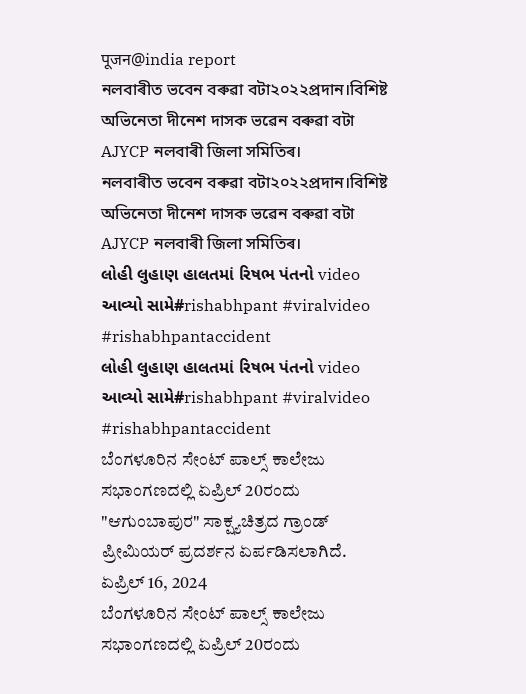पूजन@india report
নলবাৰীত ভবেন বৰুৱা বটা২০২২প্ৰদান।বিশিষ্ট অভিনেতা দীনেশ দাসক ভৱেন বৰুৱা বটা AJYCP নলবাৰী জিলা সমিতিৰ।
নলবাৰীত ভবেন বৰুৱা বটা২০২২প্ৰদান।বিশিষ্ট অভিনেতা দীনেশ দাসক ভৱেন বৰুৱা বটা AJYCP নলবাৰী জিলা সমিতিৰ।
લોહી લુહાણ હાલતમાં રિષભ પંતનો video આવ્યો સામે#rishabhpant #viralvideo #rishabhpantaccident
લોહી લુહાણ હાલતમાં રિષભ પંતનો video આવ્યો સામે#rishabhpant #viralvideo #rishabhpantaccident
ಬೆಂಗಳೂರಿನ ಸೇಂಟ್ ಪಾಲ್ಸ್ ಕಾಲೇಜು ಸಭಾಂಗಣದಲ್ಲಿ ಏಪ್ರಿಲ್ 20ರಂದು "ಆಗುಂಬಾಪುರ" ಸಾಕ್ಷ್ಯಚಿತ್ರದ ಗ್ರಾಂಡ್ ಪ್ರೀಮಿಯರ್ ಪ್ರದರ್ಶನ ಏರ್ಪಡಿಸಲಾಗಿದೆ.
ಏಪ್ರಿಲ್ 16, 2024
ಬೆಂಗಳೂರಿನ ಸೇಂಟ್ ಪಾಲ್ಸ್ ಕಾಲೇಜು ಸಭಾಂಗಣದಲ್ಲಿ ಏಪ್ರಿಲ್ 20ರಂದು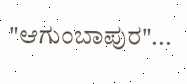"ಆಗುಂಬಾಪುರ"...